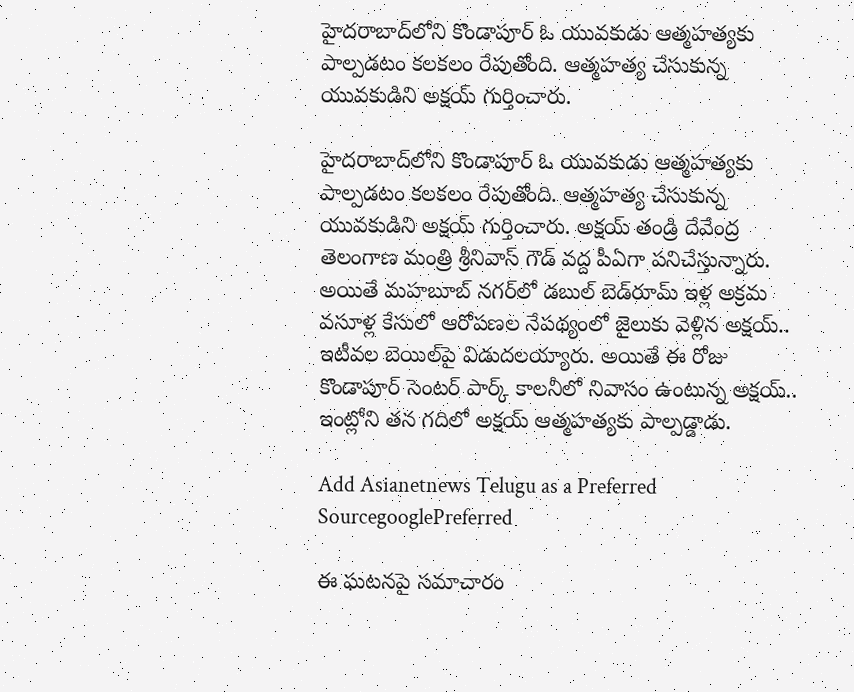హైదరాబాద్‌లోని కొండాపూర్‌ ఓ యువకుడు ఆత్మహత్యకు పాల్పడటం కలకలం రేపుతోంది. ఆత్మహత్య చేసుకున్న యువకుడిని అక్షయ్ గుర్తించారు.

హైదరాబాద్‌లోని కొండాపూర్‌ ఓ యువకుడు ఆత్మహత్యకు పాల్పడటం కలకలం రేపుతోంది. ఆత్మహత్య చేసుకున్న యువకుడిని అక్షయ్ గుర్తించారు. అక్షయ్ తండ్రి దేవేంద్ర తెలంగాణ మంత్రి శ్రీనివాస్ గౌడ్ వద్ద పీఏగా పనిచేస్తున్నారు. అయితే మహబూబ్‌ నగర్‌లో డబుల్ బెడ్‌రూమ్ ఇళ్ల అక్రమ వసూళ్ల కేసులో ఆరోపణల నేపథ్యంలో జైలుకు వెళ్లిన అక్షయ్.. ఇటీవల బెయిల్‌పై విడుదలయ్యారు. అయితే ఈ రోజు కొండాపూర్ సెంటర్ పార్క్ కాలనీలో నివాసం ఉంటున్న అక్షయ్.. ఇంట్లోని తన గదిలో అక్షయ్ ఆత్మహత్యకు పాల్పడ్డాడు.

Add Asianetnews Telugu as a Preferred SourcegooglePreferred

ఈ ఘటనపై సమాచారం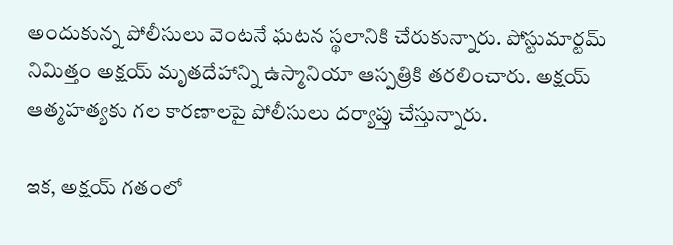అందుకున్న పోలీసులు వెంటనే ఘటన స్థలానికి చేరుకున్నారు. పోస్టుమార్టమ్ నిమిత్తం అక్షయ్ మృతదేహాన్ని ఉస్మానియా ఆస్పత్రికి తరలించారు. అక్షయ్ ఆత్మహత్యకు గల కారణాలపై పోలీసులు దర్యాప్తు చేస్తున్నారు.

ఇక, అక్షయ్ గతంలో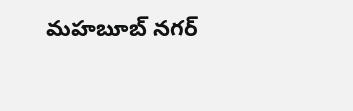మహబూబ్ నగర్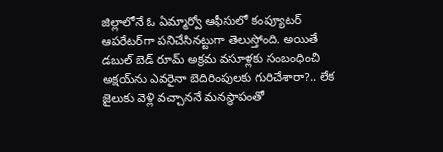జిల్లాలోనే ఓ ఏమ్మార్వో ఆఫీసులో కంప్యూటర్ ఆపరేటర్‌గా పనిచేసినట్టుగా తెలుస్తోంది. అయితే డబుల్ బెడ్ రూమ్ అక్రమ వసూళ్లకు సంబంధించి అక్షయ్‌‌ను ఎవరైనా బెదిరింపులకు గురిచేశారా?.. లేక జైలుకు వెళ్లి వచ్చాననే మనస్థాపంతో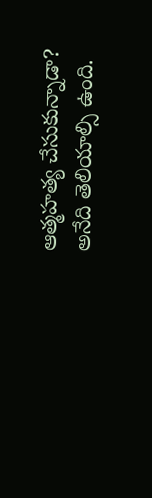ఆత్మహత్య చేసుకున్నాడా? అనేది తెలియాల్సి ఉంది.